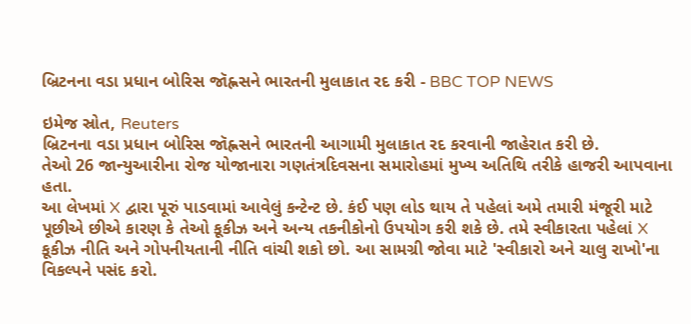બ્રિટનના વડા પ્રધાન બોરિસ જૉહ્નસને ભારતની મુલાકાત રદ કરી - BBC TOP NEWS

ઇમેજ સ્રોત, Reuters
બ્રિટનના વડા પ્રધાન બોરિસ જૉહ્નસને ભારતની આગામી મુલાકાત રદ કરવાની જાહેરાત કરી છે.
તેઓ 26 જાન્યુઆરીના રોજ યોજાનારા ગણતંત્રદિવસના સમારોહમાં મુખ્ય અતિથિ તરીકે હાજરી આપવાના હતા.
આ લેખમાં X દ્વારા પૂરું પાડવામાં આવેલું કન્ટેન્ટ છે. કંઈ પણ લોડ થાય તે પહેલાં અમે તમારી મંજૂરી માટે પૂછીએ છીએ કારણ કે તેઓ કૂકીઝ અને અન્ય તકનીકોનો ઉપયોગ કરી શકે છે. તમે સ્વીકારતા પહેલાં X કૂકીઝ નીતિ અને ગોપનીયતાની નીતિ વાંચી શકો છો. આ સામગ્રી જોવા માટે 'સ્વીકારો અને ચાલુ રાખો'ના વિકલ્પને પસંદ કરો.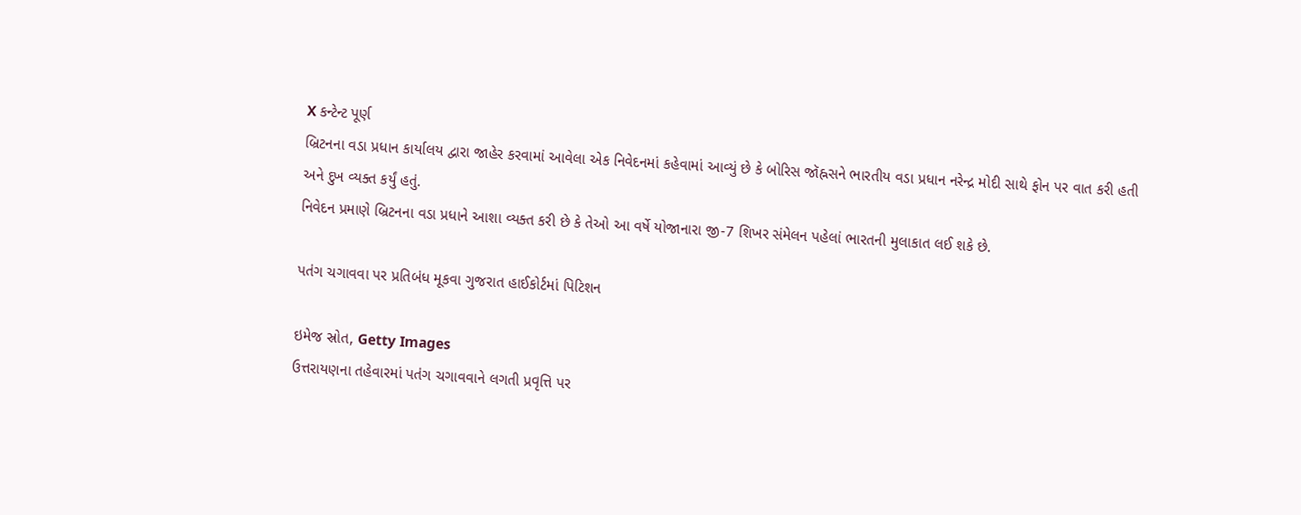X કન્ટેન્ટ પૂર્ણ
બ્રિટનના વડા પ્રધાન કાર્યાલય દ્વારા જાહેર કરવામાં આવેલા એક નિવેદનમાં કહેવામાં આવ્યું છે કે બોરિસ જૉહ્નસને ભારતીય વડા પ્રધાન નરેન્દ્ર મોદી સાથે ફોન પર વાત કરી હતી અને દુખ વ્યક્ત કર્યું હતું.
નિવેદન પ્રમાણે બ્રિટનના વડા પ્રધાને આશા વ્યક્ત કરી છે કે તેઓ આ વર્ષે યોજાનારા જી-7 શિખર સંમેલન પહેલાં ભારતની મુલાકાત લઈ શકે છે.

પતંગ ચગાવવા પર પ્રતિબંધ મૂકવા ગુજરાત હાઈકોર્ટમાં પિટિશન

ઇમેજ સ્રોત, Getty Images
ઉત્તરાયણના તહેવારમાં પતંગ ચગાવવાને લગતી પ્રવૃત્તિ પર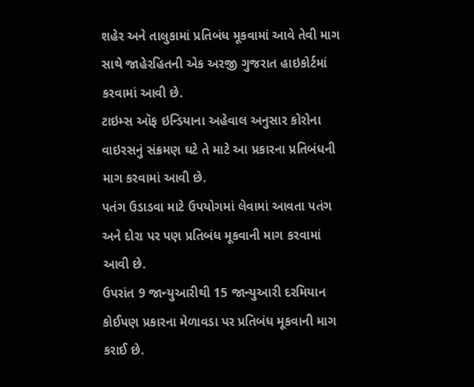શહેર અને તાલુકામાં પ્રતિબંધ મૂકવામાં આવે તેવી માગ સાથે જાહેરહિતની એક અરજી ગુજરાત હાઇકોર્ટમાં કરવામાં આવી છે.
ટાઇમ્સ ઑફ ઇન્ડિયાના અહેવાલ અનુસાર કોરોના વાઇરસનું સંક્રમણ ઘટે તે માટે આ પ્રકારના પ્રતિબંધની માગ કરવામાં આવી છે.
પતંગ ઉડાડવા માટે ઉપયોગમાં લેવામાં આવતા પતંગ અને દોરા પર પણ પ્રતિબંધ મૂકવાની માગ કરવામાં આવી છે.
ઉપરાંત 9 જાન્યુઆરીથી 15 જાન્યુઆરી દરમિયાન કોઈપણ પ્રકારના મેળાવડા પર પ્રતિબંધ મૂકવાની માગ કરાઈ છે.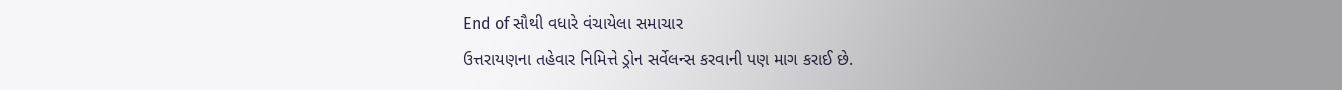End of સૌથી વધારે વંચાયેલા સમાચાર
ઉત્તરાયણના તહેવાર નિમિત્તે ડ્રોન સર્વેલન્સ કરવાની પણ માગ કરાઈ છે.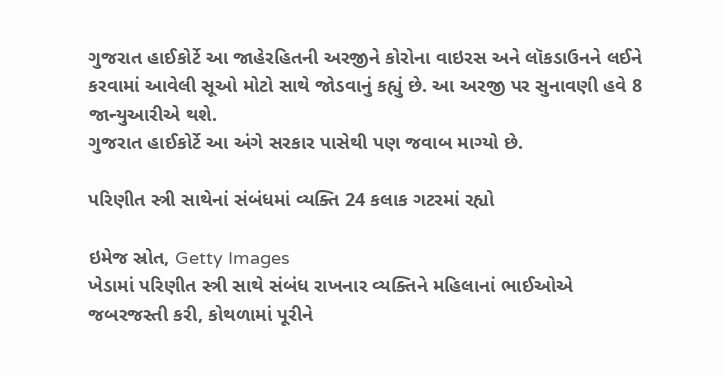ગુજરાત હાઈકોર્ટે આ જાહેરહિતની અરજીને કોરોના વાઇરસ અને લૉકડાઉનને લઈને કરવામાં આવેલી સૂઓ મોટો સાથે જોડવાનું કહ્યું છે. આ અરજી પર સુનાવણી હવે 8 જાન્યુઆરીએ થશે.
ગુજરાત હાઈકોર્ટે આ અંગે સરકાર પાસેથી પણ જવાબ માગ્યો છે.

પરિણીત સ્ત્રી સાથેનાં સંબંધમાં વ્યક્તિ 24 કલાક ગટરમાં રહ્યો

ઇમેજ સ્રોત, Getty Images
ખેડામાં પરિણીત સ્ત્રી સાથે સંબંધ રાખનાર વ્યક્તિને મહિલાનાં ભાઈઓએ જબરજસ્તી કરી, કોથળામાં પૂરીને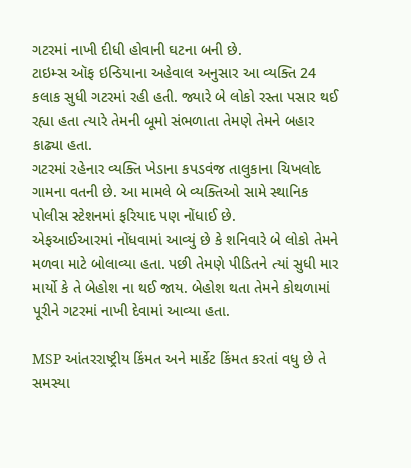ગટરમાં નાખી દીધી હોવાની ઘટના બની છે.
ટાઇમ્સ ઑફ ઇન્ડિયાના અહેવાલ અનુસાર આ વ્યક્તિ 24 કલાક સુધી ગટરમાં રહી હતી. જ્યારે બે લોકો રસ્તા પસાર થઈ રહ્યા હતા ત્યારે તેમની બૂમો સંભળાતા તેમણે તેમને બહાર કાઢ્યા હતા.
ગટરમાં રહેનાર વ્યક્તિ ખેડાના કપડવંજ તાલુકાના ચિખલોદ ગામના વતની છે. આ મામલે બે વ્યક્તિઓ સામે સ્થાનિક પોલીસ સ્ટેશનમાં ફરિયાદ પણ નોંધાઈ છે.
એફઆઈઆરમાં નોંધવામાં આવ્યું છે કે શનિવારે બે લોકો તેમને મળવા માટે બોલાવ્યા હતા. પછી તેમણે પીડિતને ત્યાં સુધી માર માર્યો કે તે બેહોશ ના થઈ જાય. બેહોશ થતા તેમને કોથળામાં પૂરીને ગટરમાં નાખી દેવામાં આવ્યા હતા.

MSP આંતરરાષ્ટ્રીય કિંમત અને માર્કેટ કિંમત કરતાં વધુ છે તે સમસ્યા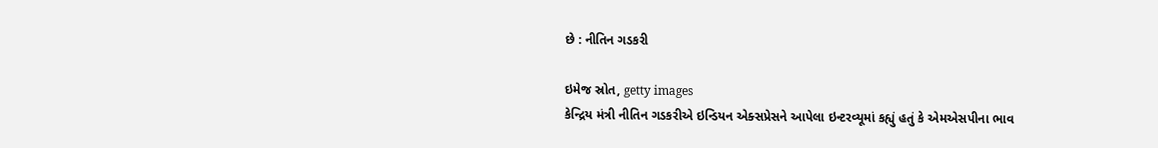છે : નીતિન ગડકરી

ઇમેજ સ્રોત, getty images
કેન્દ્રિય મંત્રી નીતિન ગડકરીએ ઇન્ડિયન એક્સપ્રેસને આપેલા ઇન્ટરવ્યૂમાં કહ્યું હતું કે એમએસપીના ભાવ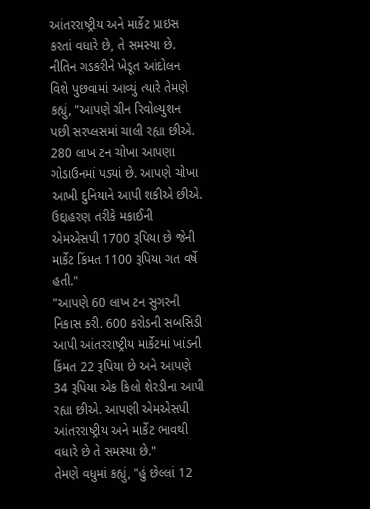આંતરરાષ્ટ્રીય અને માર્કેટ પ્રાઇસ કરતાં વધારે છે, તે સમસ્યા છે.
નીતિન ગડકરીને ખેડૂત આંદોલન વિશે પુછવામાં આવ્યું ત્યારે તેમણે કહ્યું, "આપણે ગ્રીન રિવોલ્યુશન પછી સરપ્લસમાં ચાલી રહ્યા છીએ. 280 લાખ ટન ચોખા આપણા ગોડાઉનમાં પડ્યાં છે. આપણે ચોખા આખી દુનિયાને આપી શકીએ છીએ. ઉદ્દાહરણ તરીકે મકાઈની એમએસપી 1700 રૂપિયા છે જેની માર્કેટ કિંમત 1100 રૂપિયા ગત વર્ષે હતી."
"આપણે 60 લાખ ટન સુગરની નિકાસ કરી. 600 કરોડની સબસિડી આપી આંતરરાષ્ટ્રીય માર્કેટમાં ખાંડની કિંમત 22 રૂપિયા છે અને આપણે 34 રૂપિયા એક કિલો શેરડીના આપી રહ્યા છીએ. આપણી એમએસપી આંતરરાષ્ટ્રીય અને માર્કેટ ભાવથી વધારે છે તે સમસ્યા છે."
તેમણે વધુમાં કહ્યું, "હું છેલ્લાં 12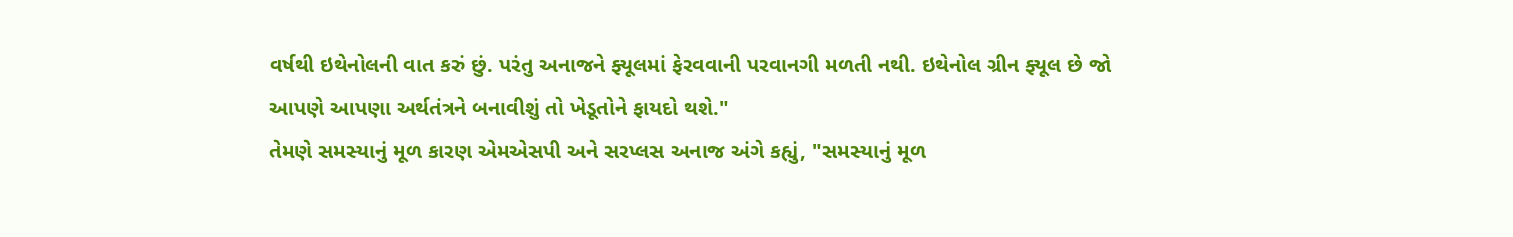વર્ષથી ઇથેનોલની વાત કરું છું. પરંતુ અનાજને ફ્યૂલમાં ફેરવવાની પરવાનગી મળતી નથી. ઇથેનોલ ગ્રીન ફ્યૂલ છે જો આપણે આપણા અર્થતંત્રને બનાવીશું તો ખેડૂતોને ફાયદો થશે."
તેમણે સમસ્યાનું મૂળ કારણ એમએસપી અને સરપ્લસ અનાજ અંગે કહ્યું, "સમસ્યાનું મૂળ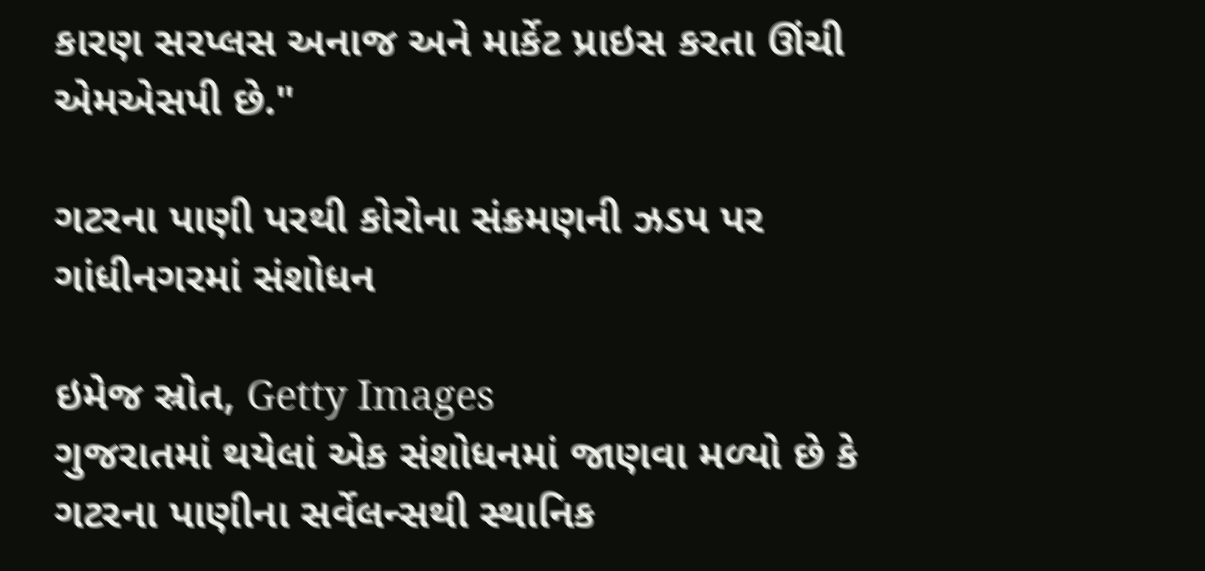કારણ સરપ્લસ અનાજ અને માર્કેટ પ્રાઇસ કરતા ઊંચી એમએસપી છે."

ગટરના પાણી પરથી કોરોના સંક્રમણની ઝડપ પર ગાંધીનગરમાં સંશોધન

ઇમેજ સ્રોત, Getty Images
ગુજરાતમાં થયેલાં એક સંશોધનમાં જાણવા મળ્યો છે કે ગટરના પાણીના સર્વેલન્સથી સ્થાનિક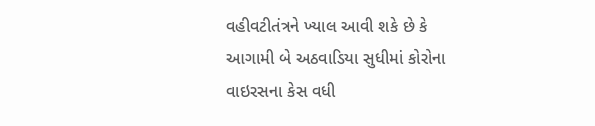વહીવટીતંત્રને ખ્યાલ આવી શકે છે કે આગામી બે અઠવાડિયા સુધીમાં કોરોના વાઇરસના કેસ વધી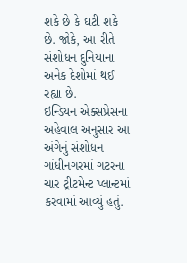શકે છે કે ઘટી શકે છે. જોકે, આ રીતે સંશોધન દુનિયાના અનેક દેશોમાં થઈ રહ્યા છે.
ઇન્ડિયન એક્સપ્રેસના અહેવાલ અનુસાર આ અંગેનું સંશોધન ગાંધીનગરમાં ગટરના ચાર ટ્રીટમેન્ટ પ્લાન્ટમાં કરવામાં આવ્યું હતું.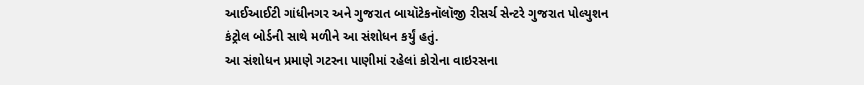આઈઆઈટી ગાંધીનગર અને ગુજરાત બાયૉટેકનૉલૉજી રીસર્ચ સેન્ટરે ગુજરાત પોલ્યુશન કંટ્રોલ બોર્ડની સાથે મળીને આ સંશોધન કર્યું હતું.
આ સંશોધન પ્રમાણે ગટરના પાણીમાં રહેલાં કોરોના વાઇરસના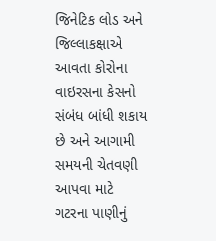જિનેટિક લોડ અને જિલ્લાકક્ષાએ આવતા કોરોના વાઇરસના કેસનો સંબંધ બાંધી શકાય છે અને આગામી સમયની ચેતવણી આપવા માટે ગટરના પાણીનું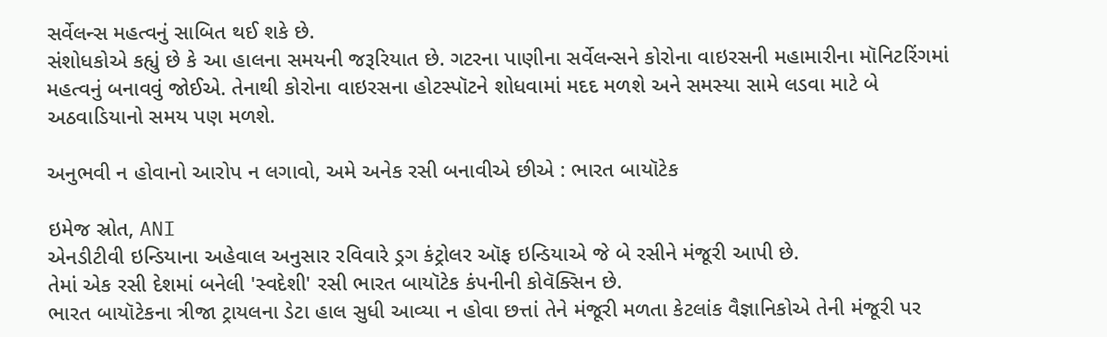સર્વેલન્સ મહત્વનું સાબિત થઈ શકે છે.
સંશોધકોએ કહ્યું છે કે આ હાલના સમયની જરૂરિયાત છે. ગટરના પાણીના સર્વેલન્સને કોરોના વાઇરસની મહામારીના મૉનિટરિંગમાં મહત્વનું બનાવવું જોઈએ. તેનાથી કોરોના વાઇરસના હોટસ્પૉટને શોધવામાં મદદ મળશે અને સમસ્યા સામે લડવા માટે બે અઠવાડિયાનો સમય પણ મળશે.

અનુભવી ન હોવાનો આરોપ ન લગાવો, અમે અનેક રસી બનાવીએ છીએ : ભારત બાયૉટેક

ઇમેજ સ્રોત, ANI
એનડીટીવી ઇન્ડિયાના અહેવાલ અનુસાર રવિવારે ડ્રગ કંટ્રોલર ઑફ ઇન્ડિયાએ જે બે રસીને મંજૂરી આપી છે.
તેમાં એક રસી દેશમાં બનેલી 'સ્વદેશી' રસી ભારત બાયૉટેક કંપનીની કોવૅક્સિન છે.
ભારત બાયૉટેકના ત્રીજા ટ્રાયલના ડેટા હાલ સુધી આવ્યા ન હોવા છત્તાં તેને મંજૂરી મળતા કેટલાંક વૈજ્ઞાનિકોએ તેની મંજૂરી પર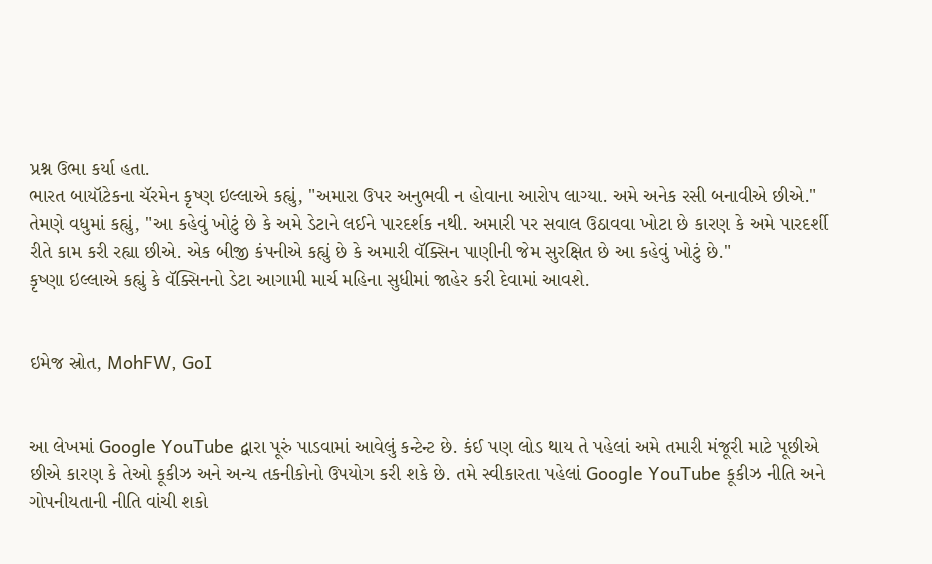પ્રશ્ન ઉભા કર્યા હતા.
ભારત બાયૉટેકના ચૅરમેન કૃષ્ણ ઇલ્લાએ કહ્યું, "અમારા ઉપર અનુભવી ન હોવાના આરોપ લાગ્યા. અમે અનેક રસી બનાવીએ છીએ."
તેમણે વધુમાં કહ્યું, "આ કહેવું ખોટું છે કે અમે ડેટાને લઈને પારદર્શક નથી. અમારી પર સવાલ ઉઠાવવા ખોટા છે કારણ કે અમે પારદર્શી રીતે કામ કરી રહ્યા છીએ. એક બીજી કંપનીએ કહ્યું છે કે અમારી વૅક્સિન પાણીની જેમ સુરક્ષિત છે આ કહેવું ખોટું છે."
કૃષ્ણા ઇલ્લાએ કહ્યું કે વૅક્સિનનો ડેટા આગામી માર્ચ મહિના સુધીમાં જાહેર કરી દેવામાં આવશે.


ઇમેજ સ્રોત, MohFW, GoI


આ લેખમાં Google YouTube દ્વારા પૂરું પાડવામાં આવેલું કન્ટેન્ટ છે. કંઈ પણ લોડ થાય તે પહેલાં અમે તમારી મંજૂરી માટે પૂછીએ છીએ કારણ કે તેઓ કૂકીઝ અને અન્ય તકનીકોનો ઉપયોગ કરી શકે છે. તમે સ્વીકારતા પહેલાં Google YouTube કૂકીઝ નીતિ અને ગોપનીયતાની નીતિ વાંચી શકો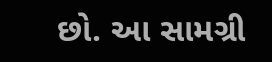છો. આ સામગ્રી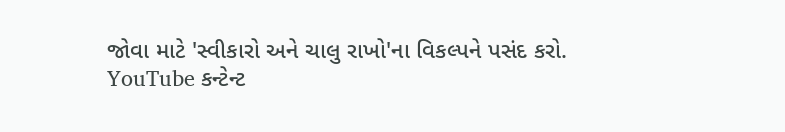જોવા માટે 'સ્વીકારો અને ચાલુ રાખો'ના વિકલ્પને પસંદ કરો.
YouTube કન્ટેન્ટ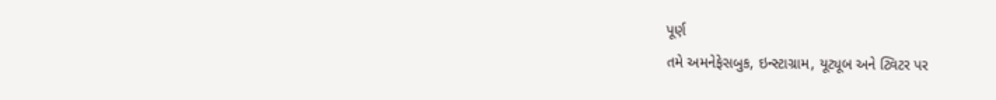પૂર્ણ
તમે અમનેફેસબુક, ઇન્સ્ટાગ્રામ, યૂટ્યૂબ અને ટ્વિટર પર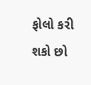ફોલો કરી શકો છો